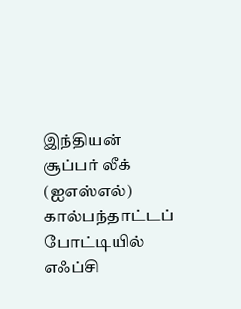இந்தியன் சூப்பர் லீக் (ஐஎஸ்எல்) கால்பந்தாட்டப் போட்டியில் எஃப்சி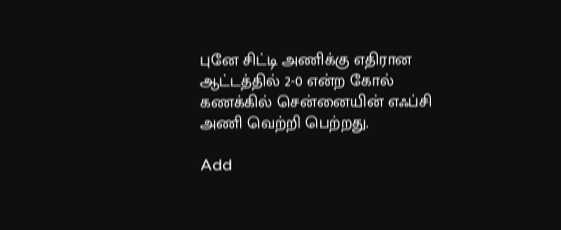புனே சிட்டி அணிக்கு எதிரான ஆட்டத்தில் 2-0 என்ற கோல் கணக்கில் சென்னையின் எஃப்சி அணி வெற்றி பெற்றது.

Add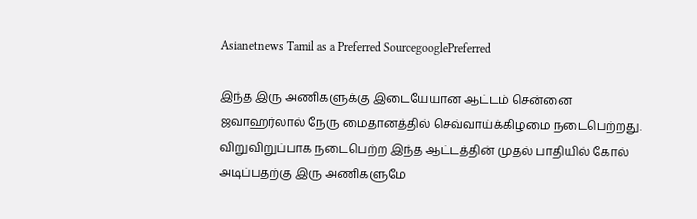Asianetnews Tamil as a Preferred SourcegooglePreferred

இந்த இரு அணிகளுக்கு இடையேயான ஆட்டம் சென்னை ஜவாஹர்லால் நேரு மைதானத்தில் செவ்வாய்க்கிழமை நடைபெற்றது.
விறுவிறுப்பாக நடைபெற்ற இந்த ஆட்டத்தின் முதல் பாதியில் கோல் அடிப்பதற்கு இரு அணிகளுமே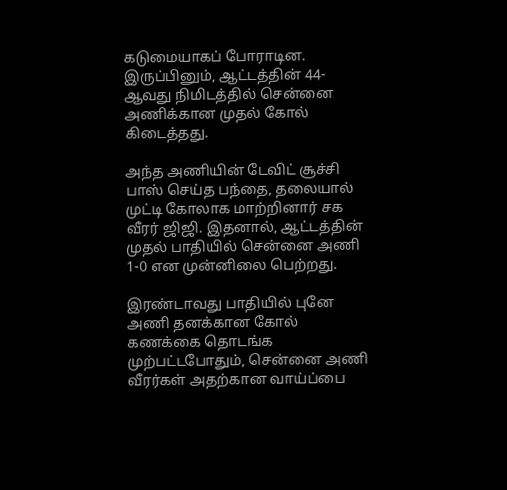கடுமையாகப் போராடின. இருப்பினும், ஆட்டத்தின் 44-ஆவது நிமிடத்தில் சென்னை அணிக்கான முதல் கோல் கிடைத்தது.

அந்த அணியின் டேவிட் சூச்சி பாஸ் செய்த பந்தை, தலையால் முட்டி கோலாக மாற்றினார் சக வீரர் ஜிஜி. இதனால், ஆட்டத்தின் முதல் பாதியில் சென்னை அணி 1-0 என முன்னிலை பெற்றது.

இரண்டாவது பாதியில் புனே அணி தனக்கான கோல் கணக்கை தொடங்க முற்பட்டபோதும், சென்னை அணி வீரர்கள் அதற்கான வாய்ப்பை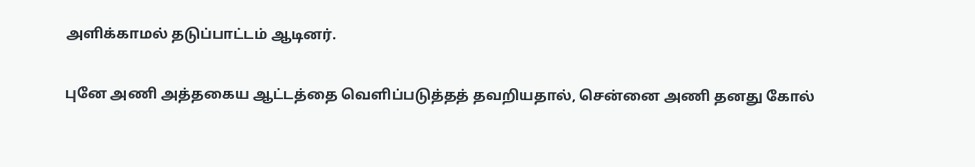அளிக்காமல் தடுப்பாட்டம் ஆடினர்.

புனே அணி அத்தகைய ஆட்டத்தை வெளிப்படுத்தத் தவறியதால், சென்னை அணி தனது கோல்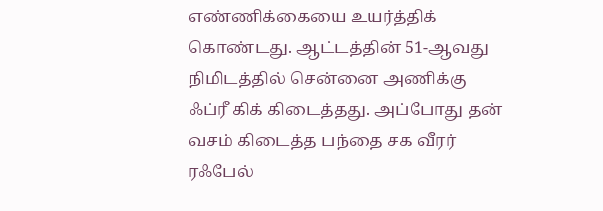எண்ணிக்கையை உயர்த்திக் கொண்டது. ஆட்டத்தின் 51-ஆவது நிமிடத்தில் சென்னை அணிக்கு ஃப்ரீ கிக் கிடைத்தது. அப்போது தன் வசம் கிடைத்த பந்தை சக வீரர் ரஃபேல்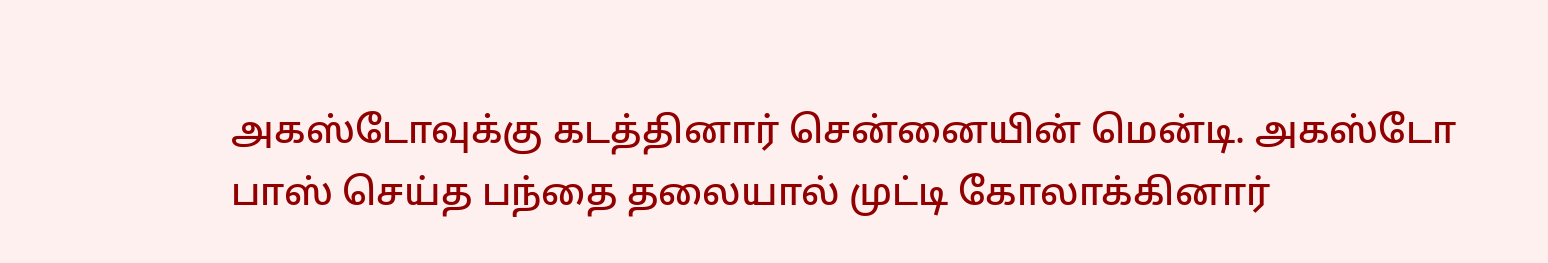அகஸ்டோவுக்கு கடத்தினார் சென்னையின் மென்டி. அகஸ்டோ பாஸ் செய்த பந்தை தலையால் முட்டி கோலாக்கினார்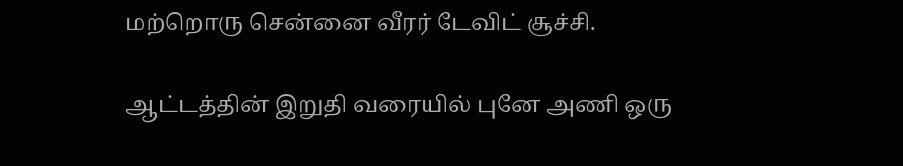மற்றொரு சென்னை வீரர் டேவிட் சூச்சி.

ஆட்டத்தின் இறுதி வரையில் புனே அணி ஒரு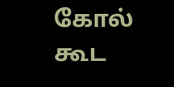கோல் கூட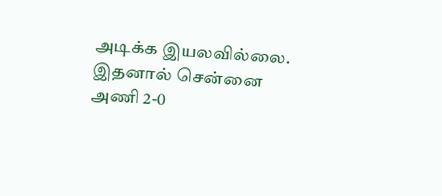அடிக்க இயலவில்லை. இதனால் சென்னை அணி 2-0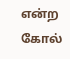என்ற கோல்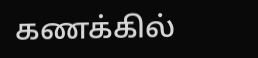கணக்கில்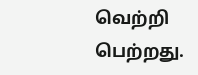வெற்றி பெற்றது.